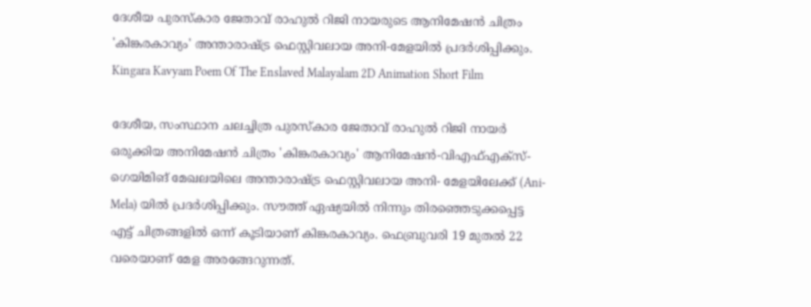ദേശീയ പുരസ്‌കാര ജേതാവ് രാഹുൽ റിജി നായരുടെ ആനിമേഷൻ ചിത്രം 'കിങ്കരകാവ്യം' അന്താരാഷ്ട്ര ഫെസ്റ്റിവലായ അനി-മേളയിൽ പ്രദർശിപ്പിക്കും. Kingara Kavyam Poem Of The Enslaved Malayalam 2D Animation Short Film

ദേശീയ, സംസ്ഥാന ചലച്ചിത്ര പുരസ്‌കാര ജേതാവ് രാഹുൽ റിജി നായർ ഒരുക്കിയ അനിമേഷൻ ചിത്രം 'കിങ്കരകാവ്യം' ആനിമേഷൻ-വിഎഫ്എക്‌സ്-ഗെയിമിങ് മേഖലയിലെ അന്താരാഷ്ട്ര ഫെസ്റ്റിവലായ അനി- മേളയിലേക്ക് (Ani-Mela) യിൽ പ്രദർശിപ്പിക്കും. സൗത്ത് ഏഷ്യയിൽ നിന്നും തിരഞ്ഞെടുക്കപ്പെട്ട എട്ട് ചിത്രങ്ങളിൽ ഒന്ന് കൂടിയാണ് കിങ്കരകാവ്യം. ഫെബ്രുവരി 19 മുതൽ 22 വരെയാണ് മേള അരങ്ങേറുന്നത്.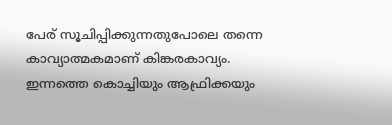പേര് സൂചിപ്പിക്കുന്നതുപോലെ തന്നെ കാവ്യാത്മകമാണ് കിങ്കരകാവ്യം. ഇന്നത്തെ കൊച്ചിയും ആഫ്രിക്കയും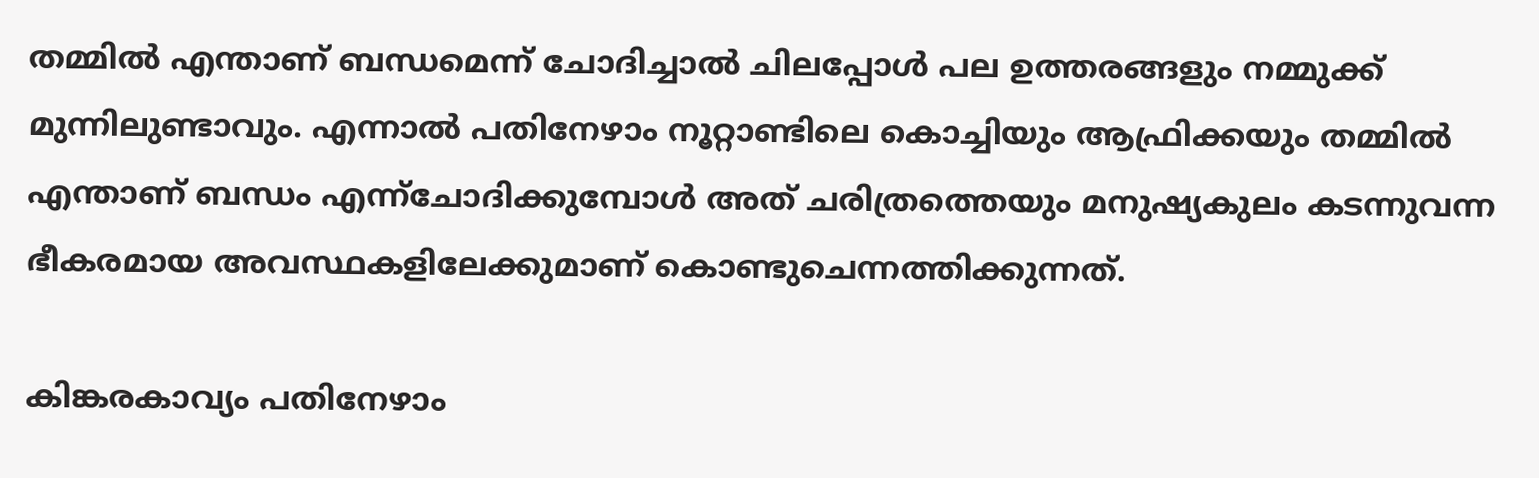തമ്മിൽ എന്താണ് ബന്ധമെന്ന് ചോദിച്ചാൽ ചിലപ്പോൾ പല ഉത്തരങ്ങളും നമ്മുക്ക് മുന്നിലുണ്ടാവും. എന്നാൽ പതിനേഴാം നൂറ്റാണ്ടിലെ കൊച്ചിയും ആഫ്രിക്കയും തമ്മിൽ എന്താണ് ബന്ധം എന്ന്ചോദിക്കുമ്പോൾ അത് ചരിത്രത്തെയും മനുഷ്യകുലം കടന്നുവന്ന ഭീകരമായ അവസ്ഥകളിലേക്കുമാണ് കൊണ്ടുചെന്നത്തിക്കുന്നത്.

കിങ്കരകാവ്യം പതിനേഴാം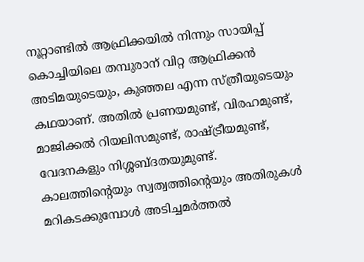നൂറ്റാണ്ടിൽ ആഫ്രിക്കയിൽ നിന്നും സായിപ്പ് കൊച്ചിയിലെ തമ്പുരാന് വിറ്റ ആഫ്രിക്കൻ അടിമയുടെയും, കുഞ്ഞല എന്ന സ്ത്രീയുടെയും കഥയാണ്. അതിൽ പ്രണയമുണ്ട്, വിരഹമുണ്ട്, മാജിക്കൽ റിയലിസമുണ്ട്, രാഷ്ട്രീയമുണ്ട്, വേദനകളും നിശ്ശബ്ദതയുമുണ്ട്. കാലത്തിന്റെയും സ്വത്വത്തിന്റെയും അതിരുകൾ മറികടക്കുമ്പോൾ അടിച്ചമർത്തൽ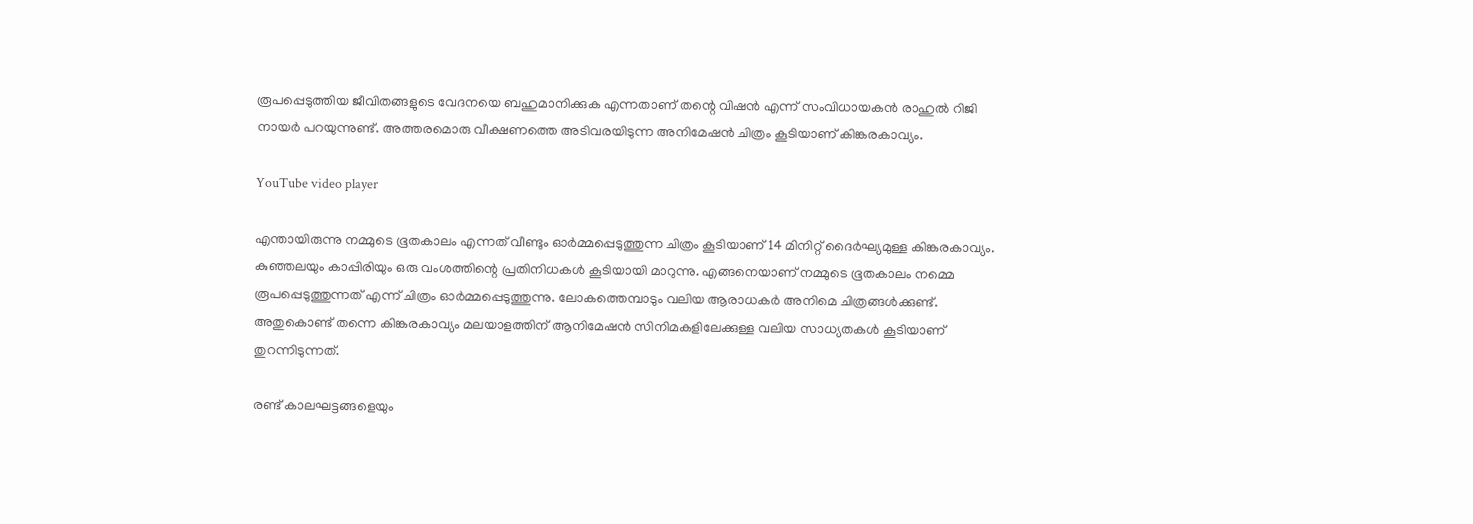രൂപപ്പെടുത്തിയ ജീവിതങ്ങളുടെ വേദനയെ ബഹുമാനിക്കുക എന്നതാണ് തന്റെ വിഷൻ എന്ന് സംവിധായകൻ രാഹുൽ റിജി നായർ പറയുന്നുണ്ട്. അത്തരമൊരു വീക്ഷണത്തെ അടിവരയിടുന്ന അനിമേഷൻ ചിത്രം കൂടിയാണ് കിങ്കരകാവ്യം.

YouTube video player

എന്തായിരുന്നു നമ്മുടെ ഭൂതകാലം എന്നത് വീണ്ടും ഓർമ്മപ്പെടുത്തുന്ന ചിത്രം കൂടിയാണ് 14 മിനിറ്റ് ദൈർഘ്യമുള്ള കിങ്കരകാവ്യം. കുഞ്ഞലയും കാപ്പിരിയും ഒരു വംശത്തിന്റെ പ്രതിനിധകൾ കൂടിയായി മാറുന്നു. എങ്ങനെയാണ് നമ്മുടെ ഭൂതകാലം നമ്മെ രൂപപ്പെടുത്തുന്നത് എന്ന് ചിത്രം ഓർമ്മപ്പെടുത്തുന്നു. ലോകത്തെമ്പാടും വലിയ ആരാധകർ അനിമെ ചിത്രങ്ങൾക്കുണ്ട്. അതുകൊണ്ട് തന്നെ കിങ്കരകാവ്യം മലയാളത്തിന് ആനിമേഷൻ സിനിമകളിലേക്കുള്ള വലിയ സാധ്യതകൾ കൂടിയാണ് തുറന്നിടുന്നത്.

രണ്ട് കാലഘട്ടങ്ങളെയും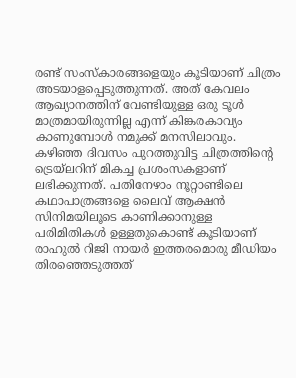രണ്ട് സംസ്കാരങ്ങളെയും കൂടിയാണ് ചിത്രം അടയാളപ്പെടുത്തുന്നത്. അത് കേവലം ആഖ്യാനത്തിന് വേണ്ടിയുള്ള ഒരു ടൂൾ മാത്രമായിരുന്നില്ല എന്ന് കിങ്കരകാവ്യം കാണുമ്പോൾ നമുക്ക് മനസിലാവും. കഴിഞ്ഞ ദിവസം പുറത്തുവിട്ട ചിത്രത്തിന്റെ ട്രെയ്‌ലറിന് മികച്ച പ്രശംസകളാണ് ലഭിക്കുന്നത്. പതിനേഴാം നൂറ്റാണ്ടിലെ കഥാപാത്രങ്ങളെ ലൈവ് ആക്ഷൻ സിനിമയിലൂടെ കാണിക്കാനുള്ള പരിമിതികൾ ഉള്ളതുകൊണ്ട് കൂടിയാണ് രാഹുൽ റിജി നായർ ഇത്തരമൊരു മീഡിയം തിരഞ്ഞെടുത്തത്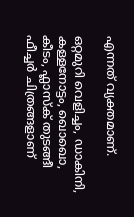എന്നത് വ്യക്തമാണ്.

ഒറ്റമുറി വെളിച്ചം, ഡാകിനി, കള്ളനോട്ടം, ഖൊഖൊ, കീടം, ഫ്ലാസ്ക് തുടങ്ങീ ഫീച്ചർ ചിത്രങ്ങളാണ്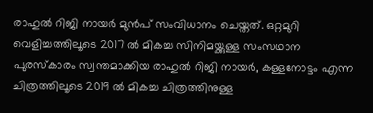രാഹുൽ റിജി നായർ മുൻപ് സംവിധാനം ചെയ്തത്. ഒറ്റമുറി വെളിച്ചത്തിലൂടെ 2017 ൽ മികച്ച സിനിമയ്ക്കുള്ള സംസഥാന പുരസ്കാരം സ്വന്തമാക്കിയ രാഹുൽ റിജി നായർ, കള്ളനോട്ടം എന്ന ചിത്രത്തിലൂടെ 2019 ൽ മികച്ച ചിത്രത്തിനുള്ള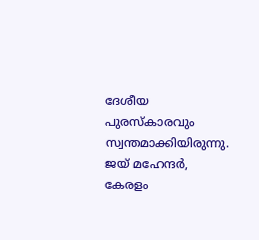ദേശീയ പുരസ്കാരവും സ്വന്തമാക്കിയിരുന്നു. ജയ് മഹേന്ദർ, കേരളം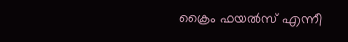ക്രൈം ഫയൽസ് എന്നീ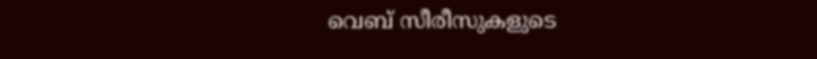വെബ് സീരീസുകളുടെ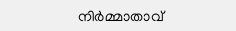നിർമ്മാതാവ്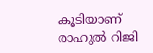കൂടിയാണ് രാഹുൽ റിജി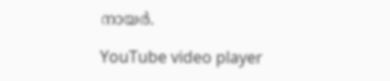നായർ.

YouTube video player